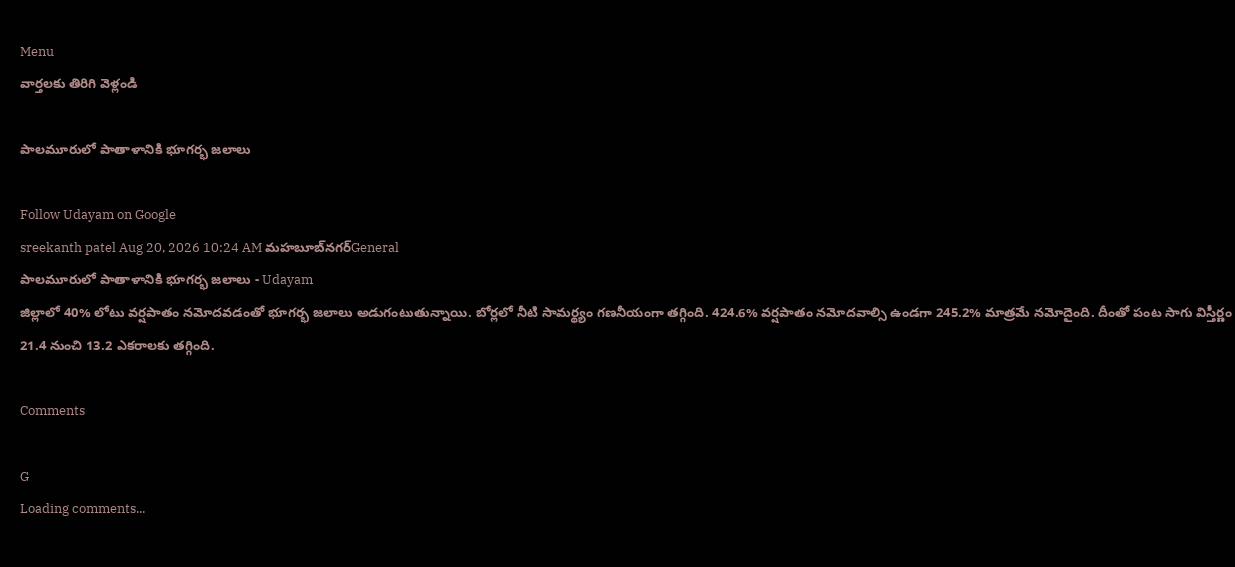Menu
వార్తలకు తిరిగి వెళ్లండి

పాలమూరులో పాతాళానికి భూగర్భ జలాలు

Follow Udayam on Google
sreekanth patel Aug 20, 2026 10:24 AM మహబూబ్‌నగర్General
పాలమూరులో పాతాళానికి భూగర్భ జలాలు - Udayam
జిల్లాలో 40% లోటు వర్షపాతం నమోదవడంతో భూగర్భ జలాలు అడుగంటుతున్నాయి. బోర్లలో నీటి సామర్థ్యం గణనీయంగా తగ్గింది. 424.6% వర్షపాతం నమోదవాల్సి ఉండగా 245.2% మాత్రమే నమోదైంది. దీంతో పంట సాగు విస్తీర్ణం 21.4 నుంచి 13.2 ఎకరాలకు తగ్గింది.

Comments

G
Loading comments...